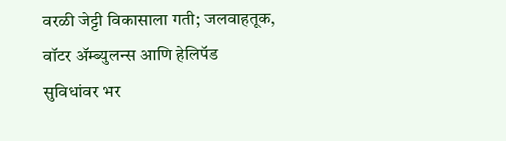वरळी जेट्टी विकासाला गती; जलवाहतूक, वॉटर ॲम्ब्युलन्स आणि हेलिपॅड सुविधांवर भर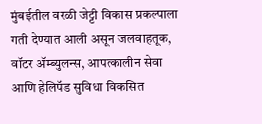मुंबईतील वरळी जेट्टी विकास प्रकल्पाला गती देण्यात आली असून जलवाहतूक, वॉटर ॲम्ब्युलन्स, आपत्कालीन सेवा आणि हेलिपॅड सुविधा विकसित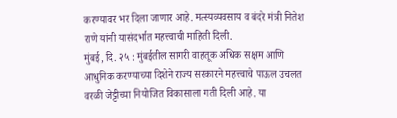करण्यावर भर दिला जाणार आहे. मत्स्यव्यवसाय व बंदरे मंत्री नितेश राणे यांनी यासंदर्भात महत्त्वाची माहिती दिली.
मुंबई, दि. २५ : मुंबईतील सागरी वाहतूक अधिक सक्षम आणि आधुनिक करण्याच्या दिशेने राज्य सरकारने महत्त्वाचे पाऊल उचलत वरळी जेट्टीच्या नियोजित विकासाला गती दिली आहे. या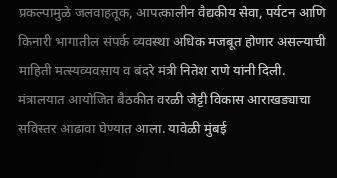प्रकल्पामुळे जलवाहतूक, आपत्कालीन वैद्यकीय सेवा, पर्यटन आणि किनारी भागातील संपर्क व्यवस्था अधिक मजबूत होणार असल्याची माहिती मत्स्यव्यवसाय व बंदरे मंत्री नितेश राणे यांनी दिली.
मंत्रालयात आयोजित बैठकीत वरळी जेट्टी विकास आराखड्याचा सविस्तर आढावा घेण्यात आला. यावेळी मुंबई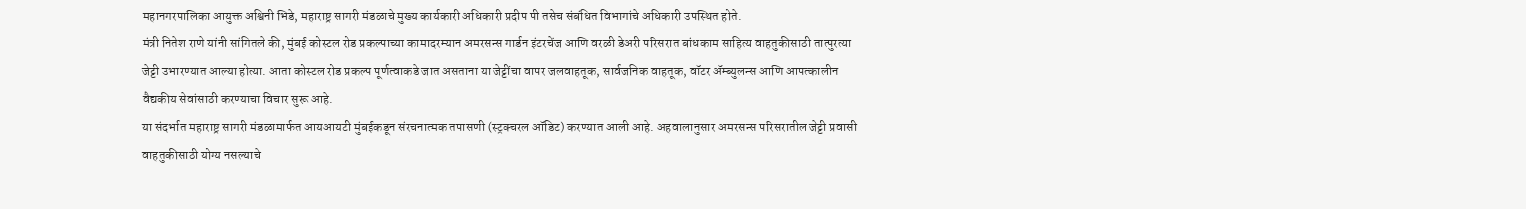महानगरपालिका आयुक्त अश्विनी भिडे, महाराष्ट्र सागरी मंडळाचे मुख्य कार्यकारी अधिकारी प्रदीप पी तसेच संबंधित विभागांचे अधिकारी उपस्थित होते.
मंत्री नितेश राणे यांनी सांगितले की, मुंबई कोस्टल रोड प्रकल्पाच्या कामादरम्यान अमरसन्स गार्डन इंटरचेंज आणि वरळी डेअरी परिसरात बांधकाम साहित्य वाहतुकीसाठी तात्पुरत्या जेट्टी उभारण्यात आल्या होत्या. आता कोस्टल रोड प्रकल्प पूर्णत्वाकडे जात असताना या जेट्टींचा वापर जलवाहतूक, सार्वजनिक वाहतूक, वॉटर ॲम्ब्युलन्स आणि आपत्कालीन वैद्यकीय सेवांसाठी करण्याचा विचार सुरू आहे.
या संदर्भात महाराष्ट्र सागरी मंडळामार्फत आयआयटी मुंबईकडून संरचनात्मक तपासणी (स्ट्रक्चरल ऑडिट) करण्यात आली आहे. अहवालानुसार अमरसन्स परिसरातील जेट्टी प्रवासी वाहतुकीसाठी योग्य नसल्याचे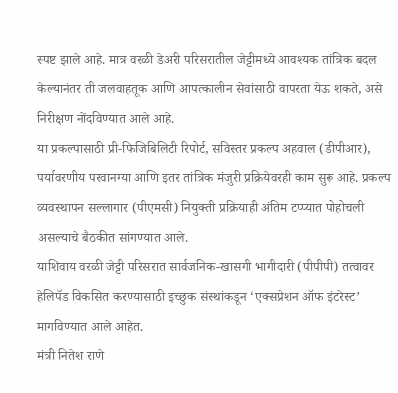स्पष्ट झाले आहे. मात्र वरळी डेअरी परिसरातील जेट्टीमध्ये आवश्यक तांत्रिक बदल केल्यानंतर ती जलवाहतूक आणि आपत्कालीन सेवांसाठी वापरता येऊ शकते, असे निरीक्षण नोंदविण्यात आले आहे.
या प्रकल्पासाठी प्री-फिजिबिलिटी रिपोर्ट, सविस्तर प्रकल्प अहवाल (डीपीआर), पर्यावरणीय परवानग्या आणि इतर तांत्रिक मंजुरी प्रक्रियेवरही काम सुरू आहे. प्रकल्प व्यवस्थापन सल्लागार (पीएमसी) नियुक्ती प्रक्रियाही अंतिम टप्प्यात पोहोचली असल्याचे बैठकीत सांगण्यात आले.
याशिवाय वरळी जेट्टी परिसरात सार्वजनिक-खासगी भागीदारी (पीपीपी) तत्वावर हेलिपॅड विकसित करण्यासाठी इच्छुक संस्थांकडून ‘एक्सप्रेशन ऑफ इंटरेस्ट’ मागविण्यात आले आहेत.
मंत्री नितेश राणे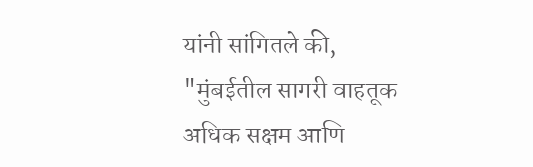यांनी सांगितले की, "मुंबईतील सागरी वाहतूक अधिक सक्षम आणि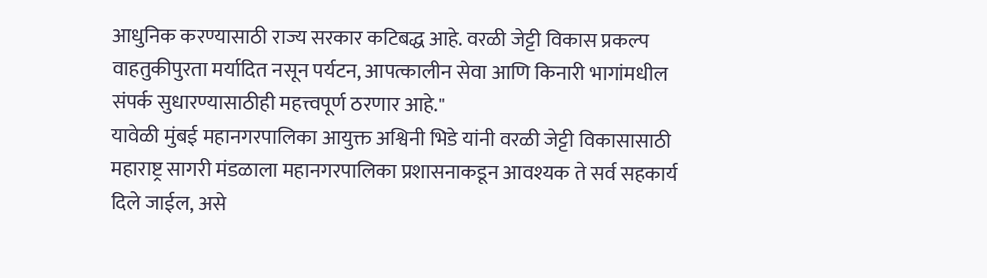आधुनिक करण्यासाठी राज्य सरकार कटिबद्ध आहे. वरळी जेट्टी विकास प्रकल्प वाहतुकीपुरता मर्यादित नसून पर्यटन, आपत्कालीन सेवा आणि किनारी भागांमधील संपर्क सुधारण्यासाठीही महत्त्वपूर्ण ठरणार आहे."
यावेळी मुंबई महानगरपालिका आयुक्त अश्विनी भिडे यांनी वरळी जेट्टी विकासासाठी महाराष्ट्र सागरी मंडळाला महानगरपालिका प्रशासनाकडून आवश्यक ते सर्व सहकार्य दिले जाईल, असे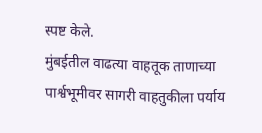स्पष्ट केले.
मुंबईतील वाढत्या वाहतूक ताणाच्या पार्श्वभूमीवर सागरी वाहतुकीला पर्याय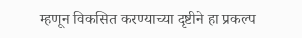म्हणून विकसित करण्याच्या दृष्टीने हा प्रकल्प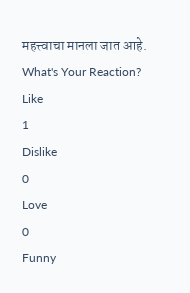महत्त्वाचा मानला जात आहे.
What's Your Reaction?
Like
1
Dislike
0
Love
0
Funny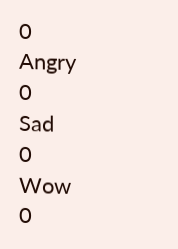0
Angry
0
Sad
0
Wow
0